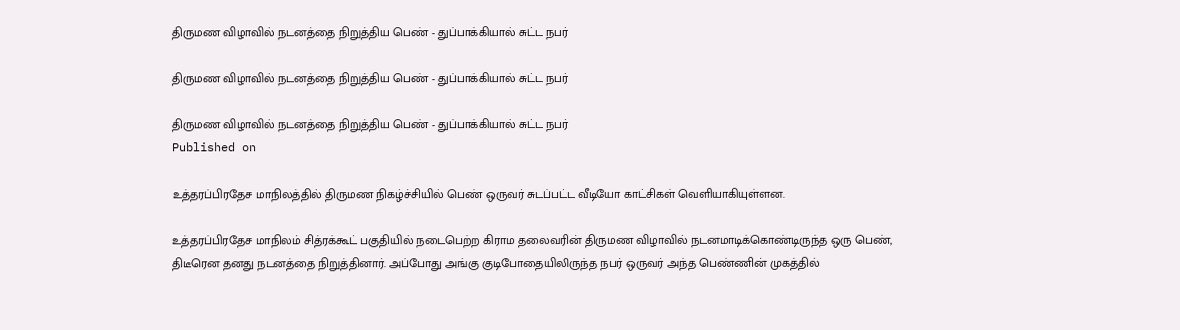திருமண விழாவில் நடனத்தை நிறுத்திய பெண் - துப்பாக்கியால் சுட்ட நபர்

திருமண விழாவில் நடனத்தை நிறுத்திய பெண் - துப்பாக்கியால் சுட்ட நபர்

திருமண விழாவில் நடனத்தை நிறுத்திய பெண் - துப்பாக்கியால் சுட்ட நபர்
Published on

உத்தரப்பிரதேச மாநிலத்தில் திருமண நிகழ்ச்சியில் பெண் ஒருவர் சுடப்பட்ட வீடியோ காட்சிகள் வெளியாகியுள்ளன.

உத்தரப்பிரதேச மாநிலம் சித்ரக்கூட் பகுதியில் நடைபெற்ற கிராம தலைவரின் திருமண விழாவில் நடனமாடிக்கொண்டிருந்த ஒரு பெண், திடீரென தனது நடனத்தை நிறுத்தினார். அப்போது அங்கு குடிபோதையிலிருந்த நபர் ஒருவர் அந்த பெண்ணின் முகத்தில்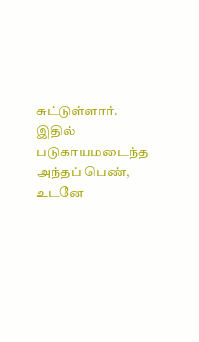சுட்டுள்ளார். இதில் படுகாயமடைந்த அந்தப் பெண், உடனே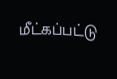மீட்கப்பட்டு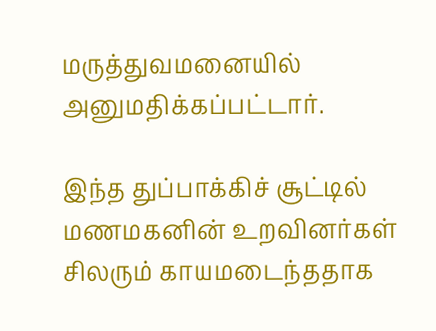மருத்துவமனையில் அனுமதிக்கப்பட்டார்.

இந்த துப்பாக்கிச் சூட்டில் மணமகனின் உறவினர்கள் சிலரும் காயமடைந்ததாக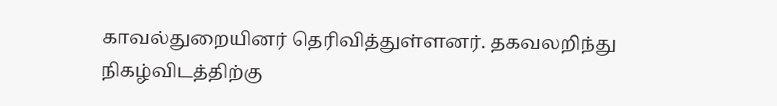காவல்துறையினர் தெரிவித்துள்ளனர். தகவலறிந்து நிகழ்விடத்திற்கு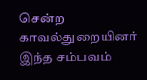சென்ற காவல்துறையினர் இந்த சம்பவம்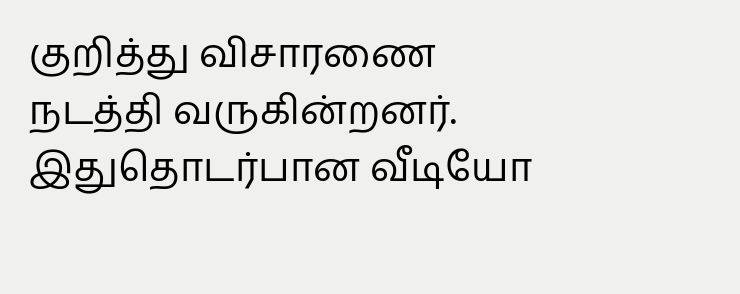குறித்து விசாரணை நடத்தி வருகின்றனர். இதுதொடர்பான வீடியோ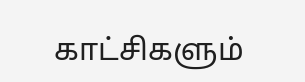காட்சிகளும்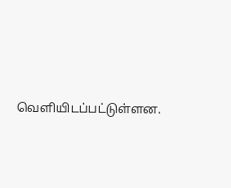வெளியிடப்பட்டுள்ளன.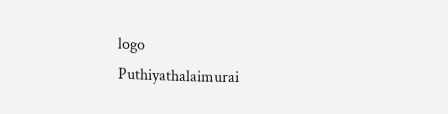logo
Puthiyathalaimurai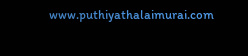www.puthiyathalaimurai.com